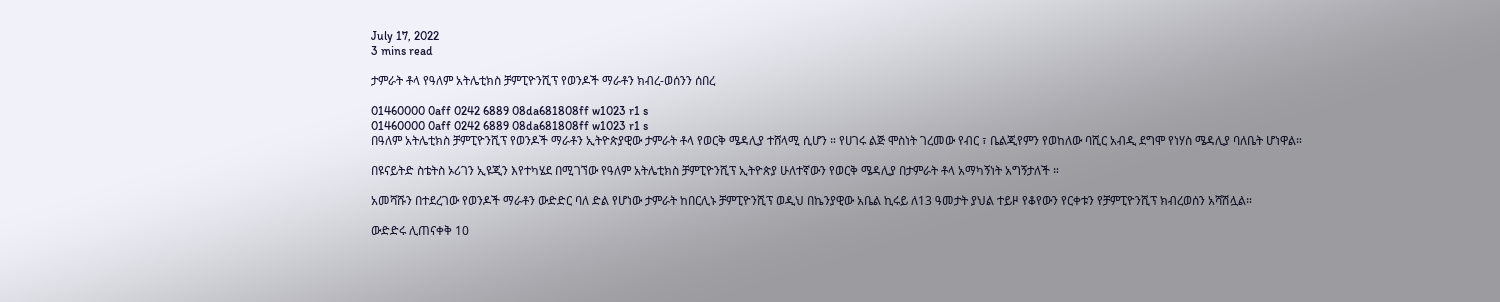July 17, 2022
3 mins read

ታምራት ቶላ የዓለም አትሌቲክስ ቻምፒዮንሺፕ የወንዶች ማራቶን ክብረ-ወሰንን ሰበረ

01460000 0aff 0242 6889 08da681808ff w1023 r1 s
01460000 0aff 0242 6889 08da681808ff w1023 r1 s
በዓለም አትሌቲክስ ቻምፒዮንሺፕ የወንዶች ማራቶን ኢትዮጵያዊው ታምራት ቶላ የወርቅ ሜዳሊያ ተሸላሚ ሲሆን ። የሀገሩ ልጅ ሞስነት ገረመው የብር ፣ ቤልጂየምን የወከለው ባሺር አብዲ ደግሞ የነሃስ ሜዳሊያ ባለቤት ሆነዋል።

በዩናይትድ ስቴትስ ኦሪገን ኢዩጂን እየተካሄደ በሚገኘው የዓለም አትሌቲክስ ቻምፒዮንሺፕ ኢትዮጵያ ሁለተኛውን የወርቅ ሜዳሊያ በታምራት ቶላ አማካኝነት አግኝታለች ።

አመሻሹን በተደረገው የወንዶች ማራቶን ውድድር ባለ ድል የሆነው ታምራት ከበርሊኑ ቻምፒዮንሺፕ ወዲህ በኬንያዊው አቤል ኪሩይ ለ13 ዓመታት ያህል ተይዞ የቆየውን የርቀቱን የቻምፒዮንሺፕ ክብረወሰን አሻሽሏል።

ውድድሩ ሊጠናቀቅ 10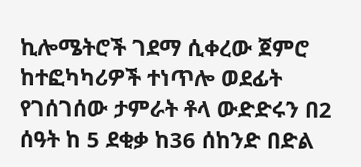ኪሎሜትሮች ገደማ ሲቀረው ጀምሮ ከተፎካካሪዎች ተነጥሎ ወደፊት የገሰገሰው ታምራት ቶላ ውድድሩን በ2 ሰዓት ከ 5 ደቂቃ ከ36 ሰከንድ በድል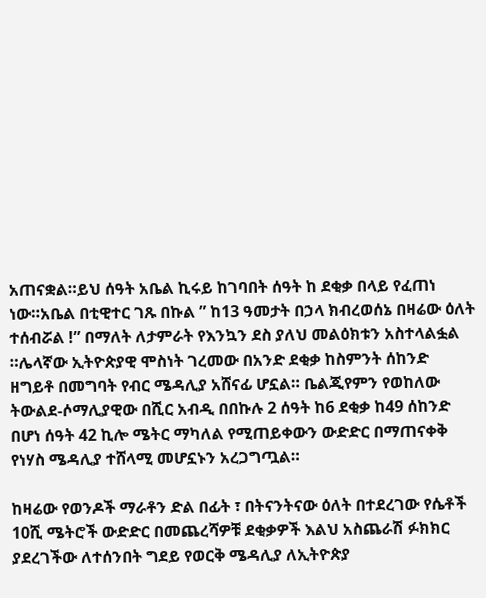አጠናቋል።ይህ ሰዓት አቤል ኪሩይ ከገባበት ሰዓት ከ ደቂቃ በላይ የፈጠነ ነው።አቤል በቲዊተር ገጹ በኩል ” ከ13 ዓመታት በኃላ ክብረወሰኔ በዛሬው ዕለት ተሰብሯል !” በማለት ለታምራት የእንኳን ደስ ያለህ መልዕክቱን አስተላልፏል ።ሌላኛው ኢትዮጵያዊ ሞስነት ገረመው በአንድ ደቂቃ ከስምንት ሰከንድ ዘግይቶ በመግባት የብር ሜዳሊያ አሸናፊ ሆኗል። ቤልጂየምን የወከለው ትውልደ-ሶማሊያዊው በሺር አብዲ በበኩሉ 2 ሰዓት ከ6 ደቂቃ ከ49 ሰከንድ በሆነ ሰዓት 42 ኪሎ ሜትር ማካለል የሚጠይቀውን ውድድር በማጠናቀቅ የነሃስ ሜዳሊያ ተሸላሚ መሆኗኑን አረጋግጧል።

ከዛሬው የወንዶች ማራቶን ድል በፊት ፣ በትናንትናው ዕለት በተደረገው የሴቶች 10ሺ ሜትሮች ውድድር በመጨረሻዎቹ ደቂቃዎች እልህ አስጨራሽ ፉክክር ያደረገችው ለተሰንበት ግደይ የወርቅ ሜዳሊያ ለኢትዮጵያ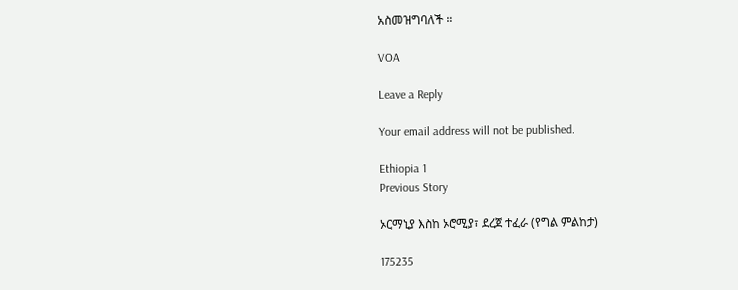አስመዝግባለች ።

VOA

Leave a Reply

Your email address will not be published.

Ethiopia 1
Previous Story

ኦርማኒያ እስከ ኦሮሚያ፣ ደረጀ ተፈራ (የግል ምልከታ)

175235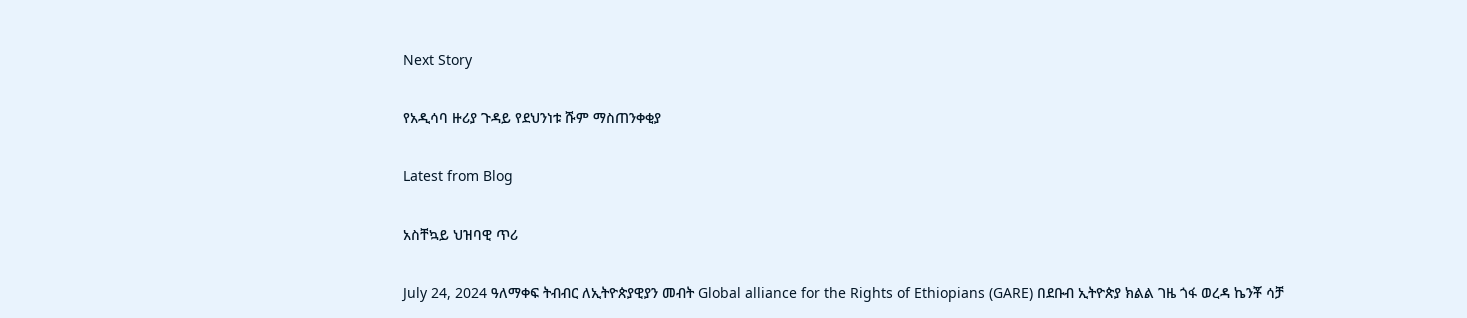Next Story

የአዲሳባ ዙሪያ ጉዳይ የደህንነቱ ሹም ማስጠንቀቂያ

Latest from Blog

አስቸኳይ ህዝባዊ ጥሪ

July 24, 2024 ዓለማቀፍ ትብብር ለኢትዮጵያዊያን መብት Global alliance for the Rights of Ethiopians (GARE) በደቡብ ኢትዮጵያ ክልል ገዜ ጎፋ ወረዳ ኬንቾ ሳቻ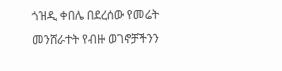ጎዝዲ ቀበሌ በደረሰው የመሬት መንሸራተት የብዙ ወገኖቻችንን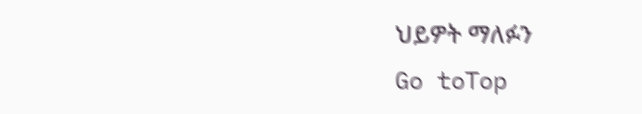ህይዎት ማለፉን
Go toTop